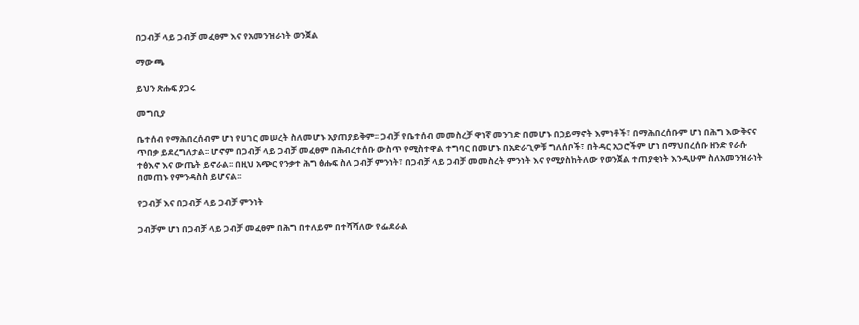በጋብቻ ላይ ጋብቻ መፈፀም እና የአመንዝራነት ወንጀል

ማውጫ

ይህን ጽሑፍ ያጋሩ

መግቢያ

ቤተሰብ የማሕበረሰብም ሆነ የሀገር መሠረት ስለመሆኑ አያጠያይቅም፡፡ ጋብቻ የቤተሰብ መመስረቻ ዋነኛ መንገድ በመሆኑ በኃይማኖት እምነቶች፣ በማሕበረሰቡም ሆነ በሕግ እውቅናና ጥበቃ ይደረግለታል፡፡ ሆኖም በጋብቻ ላይ ጋብቻ መፈፀም በሕብረተሰቡ ውስጥ የሚስተዋል ተግባር በመሆኑ በአድራጊዎቹ ግለሰቦች፣ በትዳር አጋሮችም ሆነ በማህበረሰቡ ዘንድ የራሱ ተፅእኖ እና ውጤት ይኖራል፡፡ በዚህ አጭር የንቃተ ሕግ ፅሑፍ ስለ ጋብቻ ምንነት፣ በጋብቻ ላይ ጋብቻ መመስረት ምንነት እና የሚያስከትለው የወንጀል ተጠያቂነት እንዲሁም ስለአመንዝራነት በመጠኑ የምንዳስስ ይሆናል፡፡

የጋብቻ እና በጋብቻ ላይ ጋብቻ ምንነት

ጋብቻም ሆነ በጋብቻ ላይ ጋብቻ መፈፀም በሕግ በተለይም በተሻሻለው የፌደራል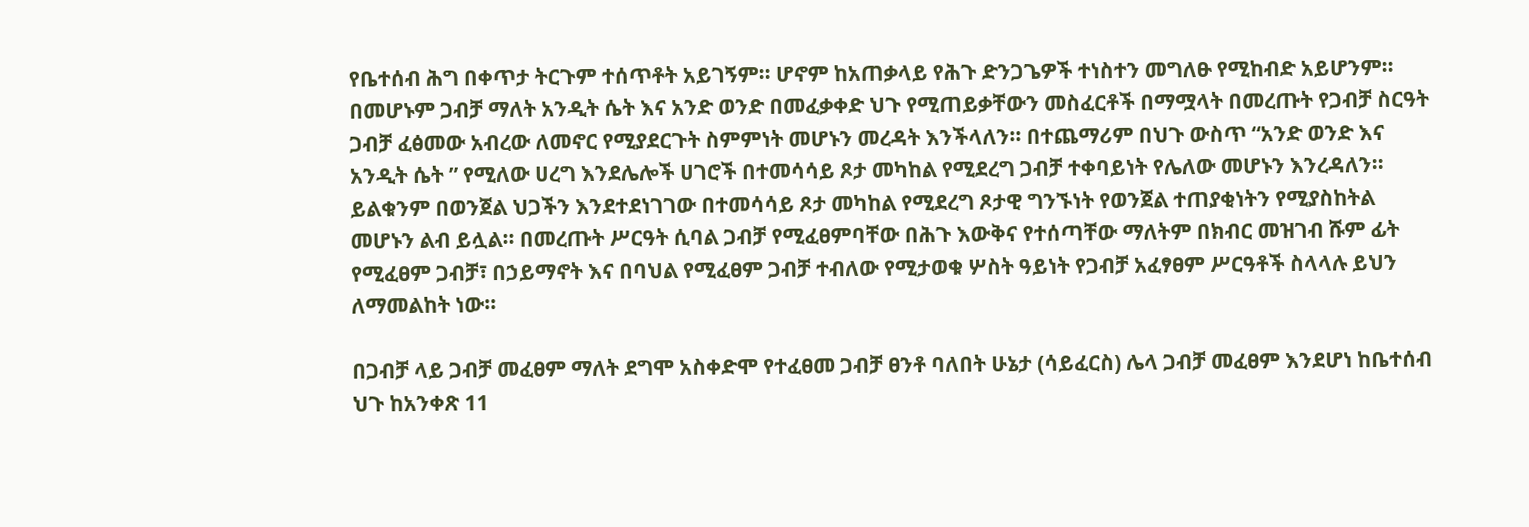የቤተሰብ ሕግ በቀጥታ ትርጉም ተሰጥቶት አይገኝም፡፡ ሆኖም ከአጠቃላይ የሕጉ ድንጋጌዎች ተነስተን መግለፁ የሚከብድ አይሆንም፡፡ በመሆኑም ጋብቻ ማለት አንዲት ሴት እና አንድ ወንድ በመፈቃቀድ ህጉ የሚጠይቃቸውን መስፈርቶች በማሟላት በመረጡት የጋብቻ ስርዓት ጋብቻ ፈፅመው አብረው ለመኖር የሚያደርጉት ስምምነት መሆኑን መረዳት እንችላለን፡፡ በተጨማሪም በህጉ ውስጥ “አንድ ወንድ እና አንዲት ሴት ” የሚለው ሀረግ እንደሌሎች ሀገሮች በተመሳሳይ ጾታ መካከል የሚደረግ ጋብቻ ተቀባይነት የሌለው መሆኑን እንረዳለን፡፡ ይልቁንም በወንጀል ህጋችን እንደተደነገገው በተመሳሳይ ጾታ መካከል የሚደረግ ጾታዊ ግንኙነት የወንጀል ተጠያቂነትን የሚያስከትል መሆኑን ልብ ይሏል፡፡ በመረጡት ሥርዓት ሲባል ጋብቻ የሚፈፀምባቸው በሕጉ እውቅና የተሰጣቸው ማለትም በክብር መዝገብ ሹም ፊት የሚፈፀም ጋብቻ፣ በኃይማኖት እና በባህል የሚፈፀም ጋብቻ ተብለው የሚታወቁ ሦስት ዓይነት የጋብቻ አፈፃፀም ሥርዓቶች ስላላሉ ይህን ለማመልከት ነው፡፡

በጋብቻ ላይ ጋብቻ መፈፀም ማለት ደግሞ አስቀድሞ የተፈፀመ ጋብቻ ፀንቶ ባለበት ሁኔታ (ሳይፈርስ) ሌላ ጋብቻ መፈፀም እንደሆነ ከቤተሰብ ህጉ ከአንቀጽ 11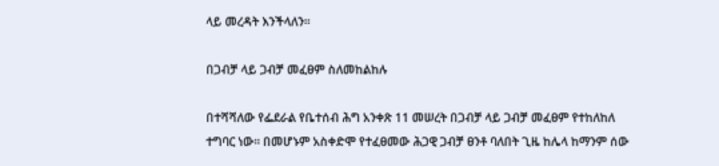ላይ መረዳት እንችላለን፡፡

በጋብቻ ላይ ጋብቻ መፈፀም ስለመከልከሉ

በተሻሻለው የፌደራል የቤተሰብ ሕግ አንቀጽ 11 መሠረት በጋብቻ ላይ ጋብቻ መፈፀም የተከለከለ ተግባር ነው፡፡ በመሆኑም አስቀድሞ የተፈፀመው ሕጋዊ ጋብቻ ፀንቶ ባለበት ጊዜ ከሌላ ከማንም ሰው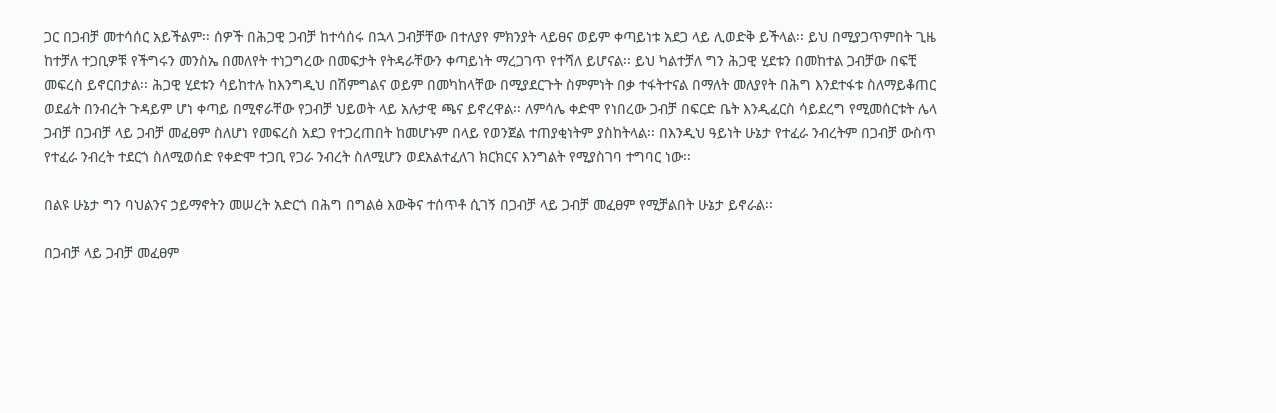ጋር በጋብቻ መተሳሰር አይችልም፡፡ ሰዎች በሕጋዊ ጋብቻ ከተሳሰሩ በኋላ ጋብቻቸው በተለያየ ምክንያት ላይፀና ወይም ቀጣይነቱ አደጋ ላይ ሊወድቅ ይችላል፡፡ ይህ በሚያጋጥምበት ጊዜ ከተቻለ ተጋቢዎቹ የችግሩን መንስኤ በመለየት ተነጋግረው በመፍታት የትዳራቸውን ቀጣይነት ማረጋገጥ የተሻለ ይሆናል፡፡ ይህ ካልተቻለ ግን ሕጋዊ ሂደቱን በመከተል ጋብቻው በፍቺ መፍረስ ይኖርበታል፡፡ ሕጋዊ ሂደቱን ሳይከተሉ ከእንግዲህ በሽምግልና ወይም በመካከላቸው በሚያደርጉት ስምምነት በቃ ተፋትተናል በማለት መለያየት በሕግ እንደተፋቱ ስለማይቆጠር ወደፊት በንብረት ጉዳይም ሆነ ቀጣይ በሚኖራቸው የጋብቻ ህይወት ላይ አሉታዊ ጫና ይኖረዋል፡፡ ለምሳሌ ቀድሞ የነበረው ጋብቻ በፍርድ ቤት እንዲፈርስ ሳይደረግ የሚመሰርቱት ሌላ ጋብቻ በጋብቻ ላይ ጋብቻ መፈፀም ስለሆነ የመፍረስ አደጋ የተጋረጠበት ከመሆኑም በላይ የወንጀል ተጠያቂነትም ያስከትላል፡፡ በእንዲህ ዓይነት ሁኔታ የተፈራ ንብረትም በጋብቻ ውስጥ የተፈራ ንብረት ተደርጎ ስለሚወሰድ የቀድሞ ተጋቢ የጋራ ንብረት ስለሚሆን ወደአልተፈለገ ክርክርና እንግልት የሚያስገባ ተግባር ነው፡፡

በልዩ ሁኔታ ግን ባህልንና ኃይማኖትን መሠረት አድርጎ በሕግ በግልፅ እውቅና ተሰጥቶ ሲገኝ በጋብቻ ላይ ጋብቻ መፈፀም የሚቻልበት ሁኔታ ይኖራል፡፡

በጋብቻ ላይ ጋብቻ መፈፀም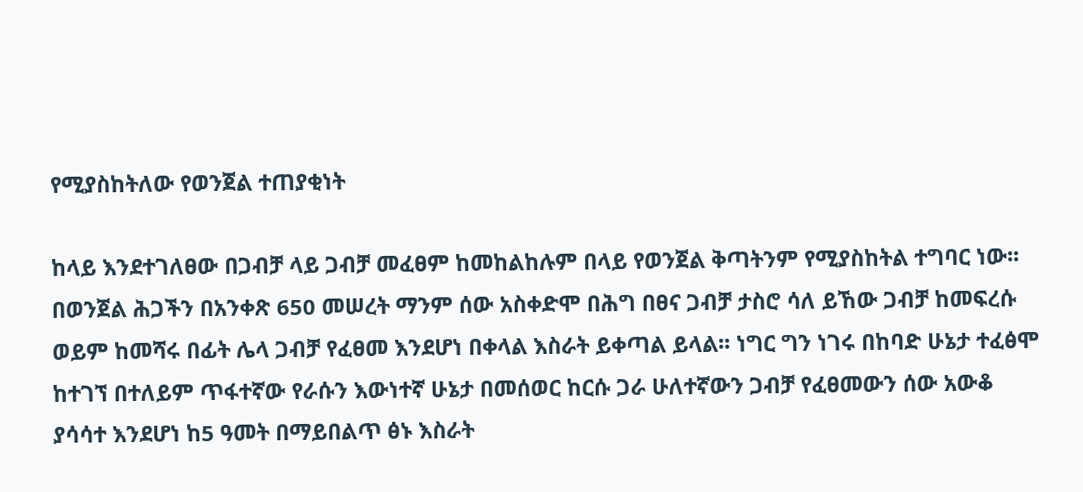የሚያስከትለው የወንጀል ተጠያቂነት

ከላይ እንደተገለፀው በጋብቻ ላይ ጋብቻ መፈፀም ከመከልከሉም በላይ የወንጀል ቅጣትንም የሚያስከትል ተግባር ነው፡፡ በወንጀል ሕጋችን በአንቀጽ 650 መሠረት ማንም ሰው አስቀድሞ በሕግ በፀና ጋብቻ ታስሮ ሳለ ይኸው ጋብቻ ከመፍረሱ ወይም ከመሻሩ በፊት ሌላ ጋብቻ የፈፀመ እንደሆነ በቀላል እስራት ይቀጣል ይላል፡፡ ነግር ግን ነገሩ በከባድ ሁኔታ ተፈፅሞ ከተገኘ በተለይም ጥፋተኛው የራሱን እውነተኛ ሁኔታ በመሰወር ከርሱ ጋራ ሁለተኛውን ጋብቻ የፈፀመውን ሰው አውቆ ያሳሳተ እንደሆነ ከ5 ዓመት በማይበልጥ ፅኑ እስራት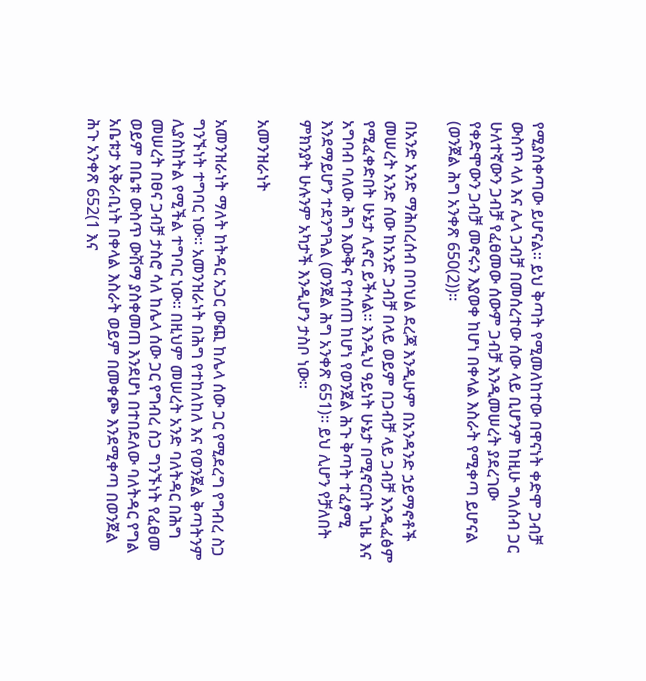የሚያስቀጣው ይሆናል፡፡ ይህ ቅጣት የሚመለከተው በዋናነት ቀድሞ ጋብቻ ውስጥ ላለ እና ሌላ ጋብቻ በመሰረተው ሰው ላይ ቢሆንም ከዚሁ ግለሰብ ጋር ሁለተኛውን ጋብቻ የፈፀመው ሰውም ጋብቻ እንዲመሠረት ያደረገው የቀድሞውን ጋብቻ መኖሩን እያወቀ ከሆነ በቀላል እስራት የሚቀጣ ይሆናል (ወንጀል ሕግ አንቀጽ 650(2))፡፡

በአንድ አንድ ማሕበረሰብ በባህል ደረጃ እንዲሁም በአንዳንድ ኃይማኖቶች መሠረት አንድ ሰው ከአንድ ጋብቻ በላይ ወይም በጋብቻ ላይ ጋብቻ እንዲፈፅም የሚፈቀድበት ሁኔታ ሊኖር ይችላል፡፡ እንዲህ ዓይነት ሁኔታ በሚኖርበት ጊዜ እና አግባብ ባለው ሕግ እውቅና የተሰጠ ከሆነ የወንጀል ሕጉ ቅጣት ተፈፃሚ እንደማይሆን ተደንግጓል (ወንጀል ሕግ አንቀጽ 651)፡፡ ይህ ሊሆን የቻለበት ምክንያት ሁሉንም አካታች እንዲሆን ታስቦ ነው፡፡

አመንዝራነት

አመንዝራነት ማለት ከትዳር አጋር ውጪ ከሌላ ሰው ጋር የሚደረግ የግብረ ስጋ ግንኙነት ተግባር ነው፡፡ አመንዝራነት በሕግ የተከለከለ እና የወንጀል ቅጣትንም ሊያስከትል የሚችል ተግባር ነው፡፡ በዚህም መሠረት አንድ ባለትዳር በሕግ መሠረት በፀና ጋብቻ ታስሮ ሳለ ከሌላ ሰው ጋር የግብረ ስጋ ግንኙነት የፈፀመ ወይም በቤቱ ውስጥ ውሽማ ያስቀመጠ እንደሆነ በተበደለው ባለትዳር የግል አቤቱታ አቅራቢነት በቀላል እስራት ወይም በመቀጮ እንደሚቀጣ በወንጀል ሕጉ አንቀጽ 652(1 እና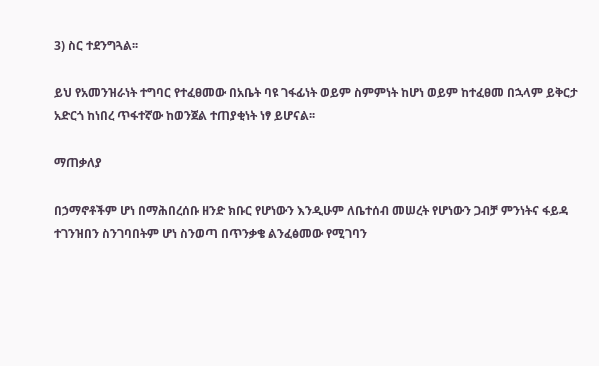3) ስር ተደንግጓል፡፡

ይህ የአመንዝራነት ተግባር የተፈፀመው በአቤት ባዩ ገፋፊነት ወይም ስምምነት ከሆነ ወይም ከተፈፀመ በኋላም ይቅርታ አድርጎ ከነበረ ጥፋተኛው ከወንጀል ተጠያቂነት ነፃ ይሆናል፡፡

ማጠቃለያ

በኃማኖቶችም ሆነ በማሕበረሰቡ ዘንድ ክቡር የሆነውን እንዲሁም ለቤተሰብ መሠረት የሆነውን ጋብቻ ምንነትና ፋይዳ ተገንዝበን ስንገባበትም ሆነ ስንወጣ በጥንቃቄ ልንፈፅመው የሚገባን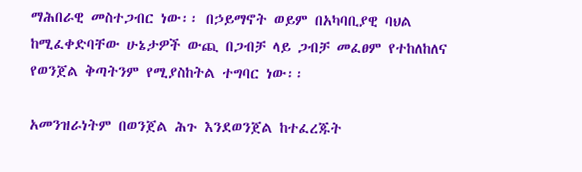ማሕበራዊ መስተጋብር ነው፡፡ በኃይማኖት ወይም በአካባቢያዊ ባህል ከሚፈቀድባቸው ሁኔታዎች ውጪ በጋብቻ ላይ ጋብቻ መፈፀም የተከለከለና የወንጀል ቅጣትንም የሚያስከትል ተግባር ነው፡፡

አመንዝራነትም በወንጀል ሕጉ እንደወንጀል ከተፈረጁት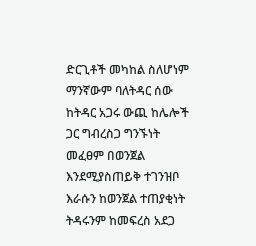ድርጊቶች መካከል ስለሆነም ማንኛውም ባለትዳር ሰው ከትዳር አጋሩ ውጪ ከሌሎች ጋር ግብረስጋ ግንኙነት መፈፀም በወንጀል እንደሚያስጠይቅ ተገንዝቦ እራሱን ከወንጀል ተጠያቂነት ትዳሩንም ከመፍረስ አደጋ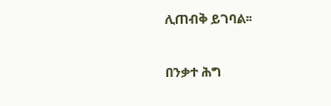ሊጠብቅ ይገባል፡፡

በንቃተ ሕግ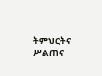ትምህርትና ሥልጠና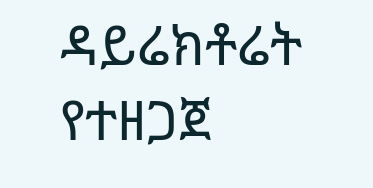ዳይሬክቶሬት የተዘጋጀ